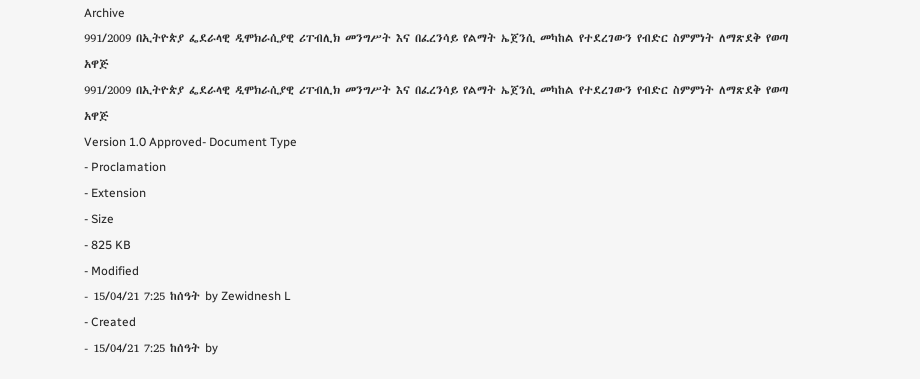Archive
991/2009 በኢትዮጵያ ፌደራላዊ ዲሞክራሲያዊ ሪፐብሊክ መንግሥት እና በፈረንሳይ የልማት ኤጀንሲ መካከል የተደረገውን የብድር ስምምነት ለማጽደቅ የወጣ አዋጅ
991/2009 በኢትዮጵያ ፌደራላዊ ዲሞክራሲያዊ ሪፐብሊክ መንግሥት እና በፈረንሳይ የልማት ኤጀንሲ መካከል የተደረገውን የብድር ስምምነት ለማጽደቅ የወጣ አዋጅ
Version 1.0 Approved- Document Type
- Proclamation
- Extension
- Size
- 825 KB
- Modified
- 15/04/21 7:25 ከሰዓት by Zewidnesh L
- Created
- 15/04/21 7:25 ከሰዓት by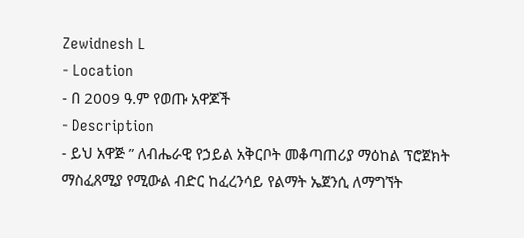Zewidnesh L
- Location
- በ 2009 ዓ.ም የወጡ አዋጆች
- Description
- ይህ አዋጅ ” ለብሔራዊ የኃይል አቅርቦት መቆጣጠሪያ ማዕከል ፕሮጀክት ማስፈጸሚያ የሚውል ብድር ከፈረንሳይ የልማት ኤጀንሲ ለማግኘት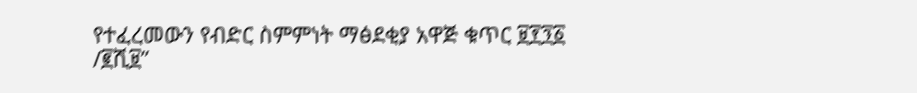የተፈረመውን የብድር ስምምነት ማፅደቂያ አዋጅ ቁጥር ፱፻፺፩ /፪ሺ፱”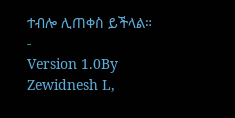ተብሎ ሊጠቀስ ይችላል።
-
Version 1.0By Zewidnesh L,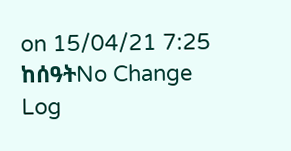on 15/04/21 7:25 ከሰዓትNo Change Log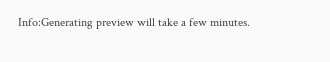Info:Generating preview will take a few minutes.